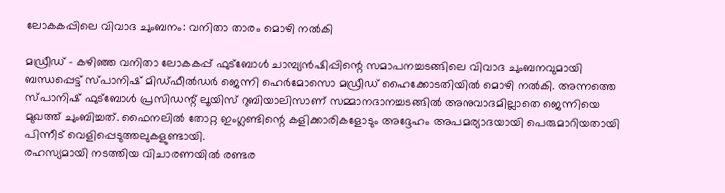ലോകകപ്പിലെ വിവാദ ചുംബനം: വനിതാ താരം മൊഴി നല്‍കി

മഡ്രീഡ് - കഴിഞ്ഞ വനിതാ ലോകകപ്പ് ഫുട്‌ബോള്‍ ചാമ്പ്യന്‍ഷിപ്പിന്റെ സമാപനച്ചടങ്ങിലെ വിവാദ ചുംബനവുമായി ബന്ധപ്പെട്ട് സ്പാനിഷ് മിഡ്ഫീല്‍ഡര്‍ ജെന്നി ഹെര്‍മോസൊ മഡ്രീഡ് ഹൈക്കോടതിയില്‍ മൊഴി നല്‍കി. അന്നത്തെ സ്പാനിഷ് ഫുട്‌ബോള്‍ പ്രസിഡന്റ് ലൂയിസ് റുബിയാലിസാണ് സമ്മാനദാനച്ചടങ്ങില്‍ അനുവാദമില്ലാതെ ജെന്നിയെ മുഖത്ത് ചുംബിച്ചത്. ഫൈനലില്‍ തോറ്റ ഇംഗ്ലണ്ടിന്റെ കളിക്കാരികളോടും അദ്ദേഹം അപമര്യാദയായി പെരുമാറിയതായി പിന്നീട് വെളിപ്പെടുത്തലുകളുണ്ടായി.
രഹസ്യമായി നടത്തിയ വിചാരണയില്‍ രണ്ടര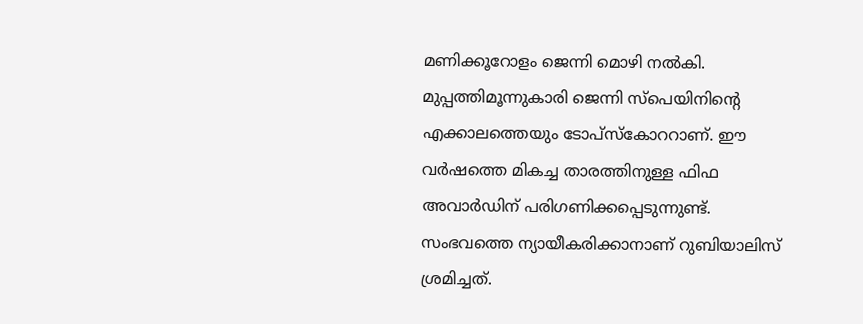മണിക്കൂറോളം ജെന്നി മൊഴി നല്‍കി. മുപ്പത്തിമൂന്നുകാരി ജെന്നി സ്‌പെയിനിന്റെ എക്കാലത്തെയും ടോപ്‌സ്‌കോററാണ്. ഈ വര്‍ഷത്തെ മികച്ച താരത്തിനുള്ള ഫിഫ അവാര്‍ഡിന് പരിഗണിക്കപ്പെടുന്നുണ്ട്.
സംഭവത്തെ ന്യായീകരിക്കാനാണ് റുബിയാലിസ് ശ്രമിച്ചത്.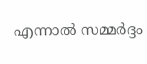എന്നാല്‍ സമ്മര്‍ദ്ദം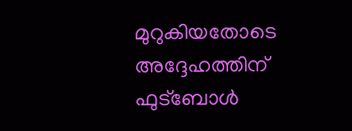മുറുകിയതോടെ അദ്ദേഹത്തിന് ഫുട്‌ബോള്‍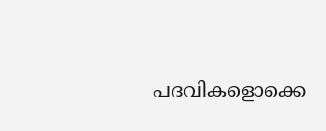പദവികളൊക്കെ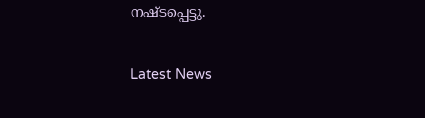നഷ്ടപ്പെട്ടു.


Latest News